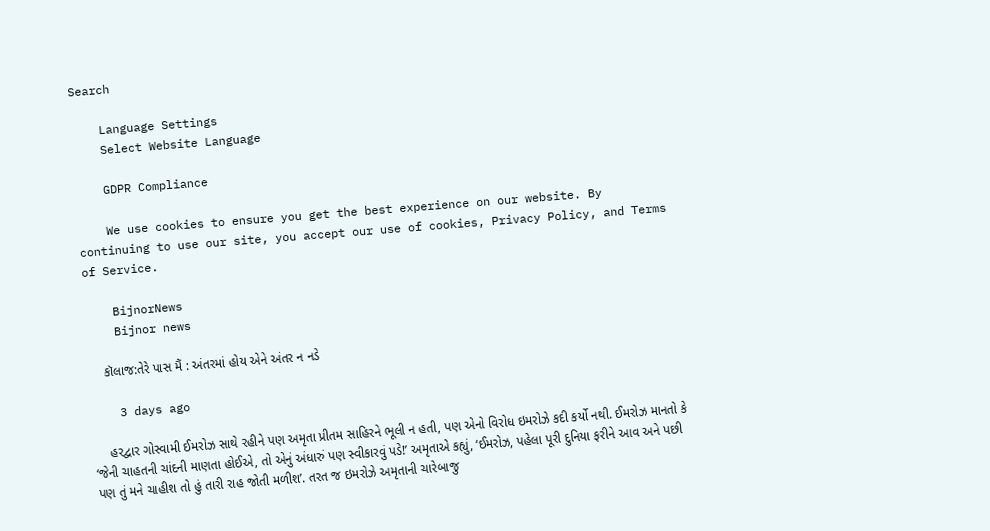Search

    Language Settings
    Select Website Language

    GDPR Compliance

    We use cookies to ensure you get the best experience on our website. By continuing to use our site, you accept our use of cookies, Privacy Policy, and Terms of Service.

    BijnorNews
    Bijnor news

    કૉલાજ:તેરે પાસ મૈં : અંતરમાં હોય એને અંતર ન નડે

    3 days ago

    હરદ્વાર ગોસ્વામી ઈમરોઝ સાથે રહીને પણ અમૃતા પ્રીતમ સાહિરને ભૂલી ન હતી, પણ એનો વિરોધ ઇમરોઝે કદી કર્યો નથી. ઈમરોઝ માનતો કે ‘જેની ચાહતની ચાંદની માણતા હોઈએ, તો એનું અંધારું પણ સ્વીકારવું પડે!’ અમૃતાએ કહ્યું, ‘ઈમરોઝ, પહેલા પૂરી દુનિયા ફરીને આવ અને પછી પણ તું મને ચાહીશ તો હું તારી રાહ જોતી મળીશ’. તરત જ ઇમરોઝે અમૃતાની ચારેબાજુ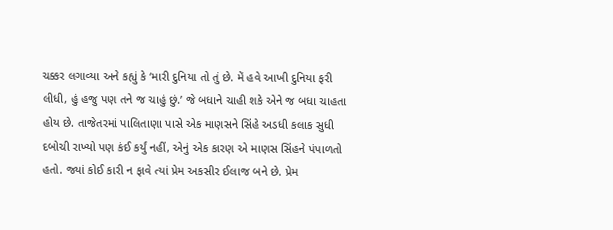ચક્કર લગાવ્યા અને કહ્યું કે ‘મારી દુનિયા તો તું છે. મેં હવે આખી દુનિયા ફરી લીધી, હું હજુ પણ તને જ ચાહું છું.’ જે બધાને ચાહી શકે એને જ બધા ચાહતા હોય છે. તાજેતરમાં પાલિતાણા પાસે એક માણસને સિંહે અડધી કલાક સુધી દબોચી રાખ્યો પણ કંઈ કર્યું નહીં, એનું એક કારણ એ માણસ સિંહને પંપાળતો હતો. જ્યાં કોઈ કારી ન ફાવે ત્યાં પ્રેમ અકસીર ઈલાજ બને છે. પ્રેમ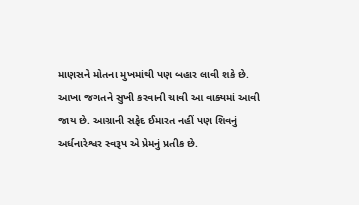માણસને મોતના મુખમાંથી પણ બહાર લાવી શકે છે. આખા જગતને સુખી કરવાની ચાવી આ વાક્યમાં આવી જાય છે. આગ્રાની સફેદ ઈમારત નહીં પણ શિવનું અર્ધનારેશ્વર સ્વરૂપ એ પ્રેમનું પ્રતીક છે.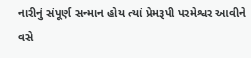નારીનું સંપૂર્ણ સન્માન હોય ત્યાં પ્રેમરૂપી પરમેશ્વર આવીને વસે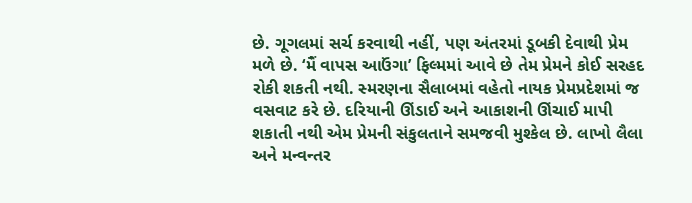છે. ગૂગલમાં સર્ચ કરવાથી નહીં, પણ અંતરમાં ડૂબકી દેવાથી પ્રેમ મળે છે. ‘મૈં વાપસ આઉંગા’ ફિલ્મમાં આવે છે તેમ પ્રેમને કોઈ સરહદ રોકી શકતી નથી. સ્મરણના સૈલાબમાં વહેતો નાયક પ્રેમપ્રદેશમાં જ વસવાટ કરે છે. દરિયાની ઊંડાઈ અને આકાશની ઊંચાઈ માપી શકાતી નથી એમ પ્રેમની સંકુલતાને સમજવી મુશ્કેલ છે. લાખો લૈલા અને મન્વન્તર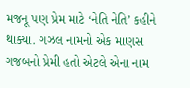મજનૂ પણ પ્રેમ માટે ‘નેતિ નેતિ’ કહીને થાક્યા. ગઝલ નામનો એક માણસ ગજબનો પ્રેમી હતો એટલે એના નામ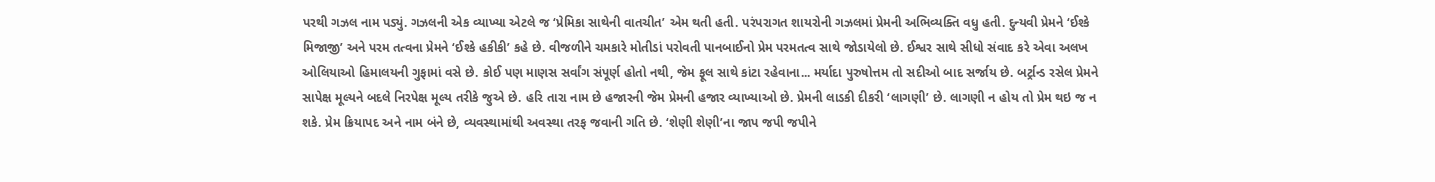પરથી ગઝલ નામ પડ્યું. ગઝલની એક વ્યાખ્યા એટલે જ ‘પ્રેમિકા સાથેની વાતચીત’ એમ થતી હતી. પરંપરાગત શાયરોની ગઝલમાં પ્રેમની અભિવ્યક્તિ વધુ હતી. દુન્યવી પ્રેમને ‘ઈશ્કે મિજાજી’ અને પરમ તત્વના પ્રેમને ‘ઈશ્કે હકીકી’ કહે છે. વીજળીને ચમકારે મોતીડાં પરોવતી પાનબાઈનો પ્રેમ પરમતત્વ સાથે જોડાયેલો છે. ઈશ્વર સાથે સીધો સંવાદ કરે એવા અલખ ઓલિયાઓ હિમાલયની ગુફામાં વસે છે. કોઈ પણ માણસ સર્વાંગ સંપૂર્ણ હોતો નથી, જેમ ફૂલ સાથે કાંટા રહેવાના... મર્યાદા પુરુષોત્તમ તો સદીઓ બાદ સર્જાય છે. બર્ટ્રાન્ડ રસેલ પ્રેમને સાપેક્ષ મૂલ્યને બદલે નિરપેક્ષ મૂલ્ય તરીકે જુએ છે. હરિ તારા નામ છે હજારની જેમ પ્રેમની હજાર વ્યાખ્યાઓ છે. પ્રેમની લાડકી દીકરી ‘લાગણી’ છે. લાગણી ન હોય તો પ્રેમ થઇ જ ન શકે. પ્રેમ ક્રિયાપદ અને નામ બંને છે, વ્યવસ્થામાંથી અવસ્થા તરફ જવાની ગતિ છે. ‘શેણી શેણી’ના જાપ જપી જપીને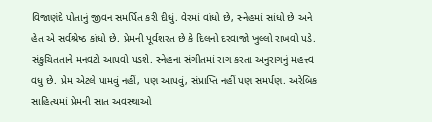વિજાણંદે પોતાનું જીવન સમર્પિત કરી દીધું. વેરમાં વાંધો છે, સ્નેહમાં સાંધો છે અને હેત એ સર્વશ્રેષ્ઠ કાંધો છે. પ્રેમની પૂર્વશરત છે કે દિલનો દરવાજો ખુલ્લો રાખવો પડે. સંકુચિતતાને મનવટો આપવો પડશે. સ્નેહના સંગીતમાં રાગ કરતા અનુરાગનું મહત્ત્વ વધુ છે. પ્રેમ એટલે પામવું નહીં, પણ આપવું, સંપ્રાપ્તિ નહીં પણ સમર્પણ. અરેબિક સાહિત્યમાં પ્રેમની સાત અવસ્થાઓ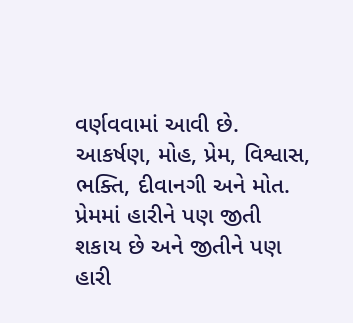વર્ણવવામાં આવી છે. આકર્ષણ, મોહ, પ્રેમ, વિશ્વાસ, ભક્તિ, દીવાનગી અને મોત. પ્રેમમાં હારીને પણ જીતી શકાય છે અને જીતીને પણ હારી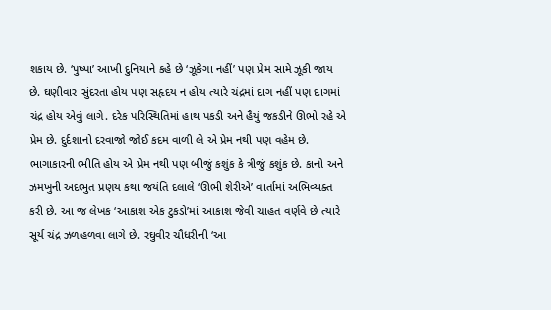શકાય છે. ‘પુષ્પા’ આખી દુનિયાને કહે છે ‘ઝૂકેગા નહીં’ પણ પ્રેમ સામે ઝૂકી જાય છે. ઘણીવાર સુંદરતા હોય પણ સહૃદય ન હોય ત્યારે ચંદ્રમાં દાગ નહીં પણ દાગમાં ચંદ્ર હોય એવું લાગે. દરેક પરિસ્થિતિમાં હાથ પકડી અને હૈયું જકડીને ઊભો રહે એ પ્રેમ છે. દુર્દશાનો દરવાજો જોઈ કદમ વાળી લે એ પ્રેમ નથી પણ વહેમ છે. ભાગાકારની ભીતિ હોય એ પ્રેમ નથી પણ બીજું કશુંક કે ત્રીજું કશુંક છે. કાનો અને ઝમખુની અદભુત પ્રણય કથા જયંતિ દલાલે ‘ઊભી શેરીએ’ વાર્તામાં અભિવ્યક્ત કરી છે. આ જ લેખક ‘આકાશ એક ટુકડો’માં આકાશ જેવી ચાહત વર્ણવે છે ત્યારે સૂર્ય ચંદ્ર ઝળહળવા લાગે છે. રઘુવીર ચૌધરીની ‘આ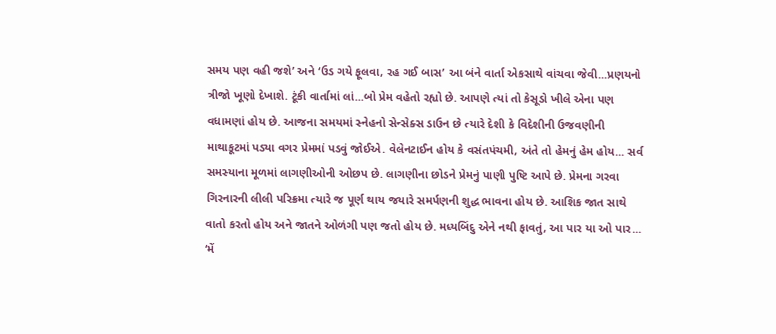સમય પણ વહી જશે’ અને ‘ઉડ ગયે ફૂલવા, રહ ગઈ બાસ’ આ બંને વાર્તા એકસાથે વાંચવા જેવી...પ્રણયનો ત્રીજો ખૂણો દેખાશે. ટૂંકી વાર્તામાં લાં...બો પ્રેમ વહેતો રહ્યો છે. આપણે ત્યાં તો કેસૂડો ખીલે એના પણ વધામણાં હોય છે. આજના સમયમાં સ્નેહનો સેન્સેક્સ ડાઉન છે ત્યારે દેશી કે વિદેશીની ઉજવણીની માથાકૂટમાં પડ્યા વગર પ્રેમમાં પડવું જોઈએ. વેલેનટાઈન હોય કે વસંતપંચમી, અંતે તો હેમનું હેમ હોય... સર્વ સમસ્યાના મૂળમાં લાગણીઓની ઓછપ છે. લાગણીના છોડને પ્રેમનું પાણી પુષ્ટિ આપે છે. પ્રેમના ગરવા ગિરનારની લીલી પરિક્રમા ત્યારે જ પૂર્ણ થાય જયારે સમર્પણની શુદ્ધ ભાવના હોય છે. આશિક જાત સાથે વાતો કરતો હોય અને જાતને ઓળંગી પણ જતો હોય છે. મધ્યબિંદુ એને નથી ફાવતું, આ પાર યા ઓ પાર... ‘મેં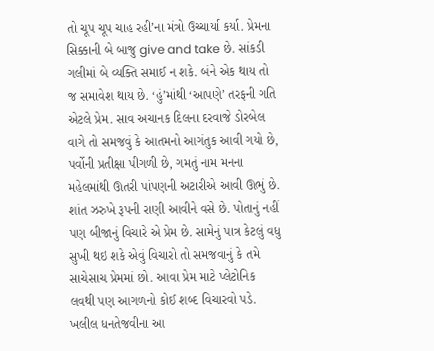તો ચૂપ ચૂપ ચાહ રહી’ના મંત્રો ઉચ્ચાર્યા કર્યા. પ્રેમના સિક્કાની બે બાજુ give and take છે. સાંકડી ગલીમાં બે વ્યક્તિ સમાઈ ન શકે. બંને એક થાય તો જ સમાવેશ થાય છે. ‘હું’માંથી ‘આપણે’ તરફની ગતિ એટલે પ્રેમ. સાવ અચાનક દિલના દરવાજે ડોરબેલ વાગે તો સમજવું કે આતમનો આગંતુક આવી ગયો છે, પર્વોની પ્રતીક્ષા પીગળી છે, ગમતું નામ મનના મહેલમાંથી ઊતરી પાંપણની અટારીએ આવી ઊભું છે. શાંત ઝરુખે રૂપની રાણી આવીને વસે છે. પોતાનું નહીં પણ બીજાનું વિચારે એ પ્રેમ છે. સામેનું પાત્ર કેટલું વધુ સુખી થઇ શકે એવું વિચારો તો સમજવાનું કે તમે સાચેસાચ પ્રેમમાં છો. આવા પ્રેમ માટે પ્લેટોનિક લવથી પણ આગળનો કોઈ શબ્દ વિચારવો પડે. ખલીલ ધનતેજવીના આ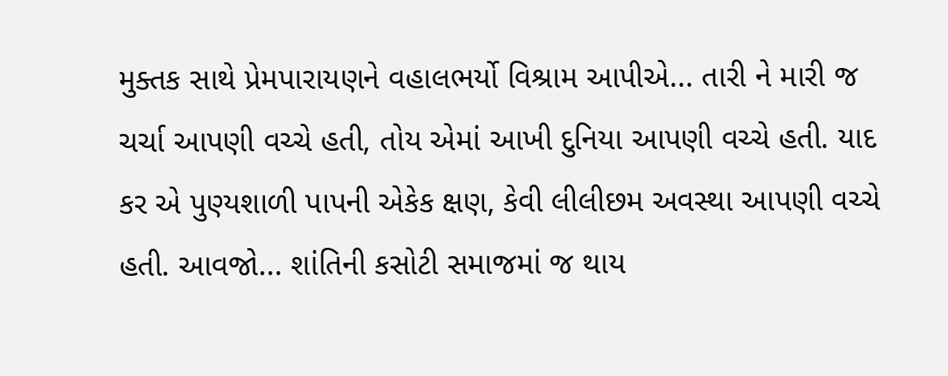મુક્તક સાથે પ્રેમપારાયણને વહાલભર્યો વિશ્રામ આપીએ... તારી ને મારી જ ચર્ચા આપણી વચ્ચે હતી, તોય એમાં આખી દુનિયા આપણી વચ્ચે હતી. યાદ કર એ પુણ્યશાળી પાપની એકેક ક્ષણ, કેવી લીલીછમ અવસ્થા આપણી વચ્ચે હતી. આવજો... શાંતિની કસોટી સમાજમાં જ થાય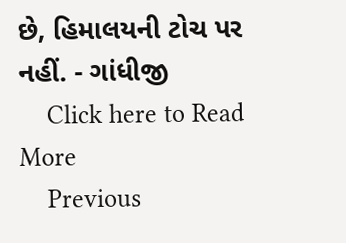છે, હિમાલયની ટોચ પર નહીં. - ગાંધીજી
    Click here to Read More
    Previous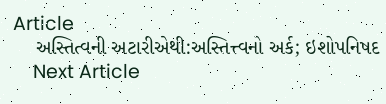Article
    અસ્તિત્વની અટારીએથી:અસ્તિત્ત્વનો અર્ક; ઇશોપનિષદ
    Next Article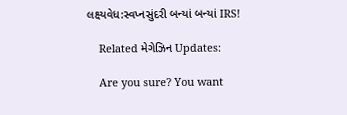લક્ષ્યવેધ:સ્વપ્નસુંદરી બન્યાં બન્યાં IRS!

    Related મેગેઝિન Updates:

    Are you sure? You want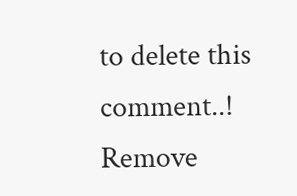to delete this comment..! Remove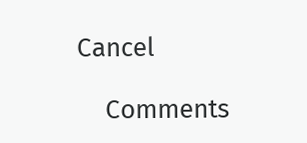Cancel

    Comments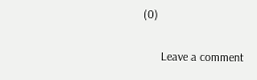(0)

      Leave a comment